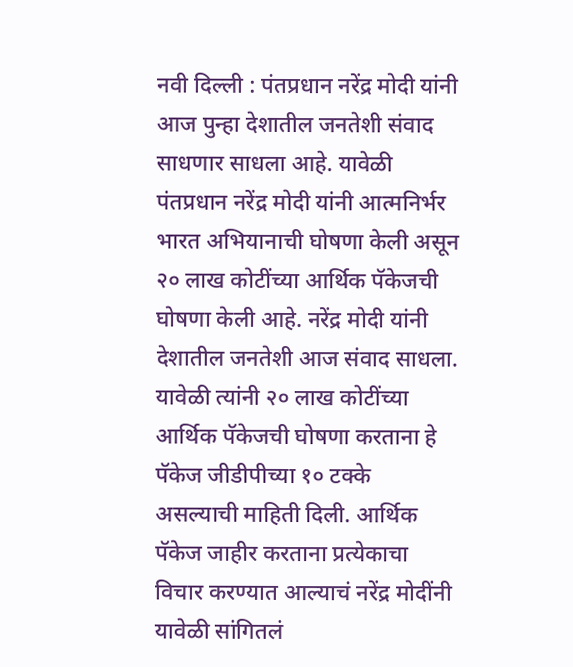नवी दिल्ली : पंतप्रधान नरेंद्र मोदी यांनी आज पुन्हा देशातील जनतेशी संवाद साधणार साधला आहे. यावेळी पंतप्रधान नरेंद्र मोदी यांनी आत्मनिर्भर भारत अभियानाची घोषणा केली असून २० लाख कोटींच्या आर्थिक पॅकेजची घोषणा केली आहे. नरेंद्र मोदी यांनी देशातील जनतेशी आज संवाद साधला. यावेळी त्यांनी २० लाख कोटींच्या आर्थिक पॅकेजची घोषणा करताना हे पॅकेज जीडीपीच्या १० टक्के असल्याची माहिती दिली. आर्थिक पॅकेज जाहीर करताना प्रत्येकाचा विचार करण्यात आल्याचं नरेंद्र मोदींनी यावेळी सांगितलं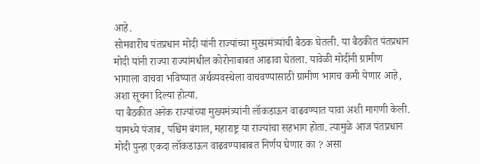आहे.
सोमवारीच पंतप्रधान मोदी यांनी राज्यांच्या मुख्यमंत्र्यांची बैठक घेतली. या बैठकीत पंतप्रधान मोदी यांनी राज्या राज्यांमधील कोरोनाबाबत आढावा घेतला. यावेळी मोदींनी ग्रामीण भागाला वाचवा भविष्यात अर्थव्यवस्थेला वाचवण्यासाठी ग्रामीण भागच कमी येणार आहे, अशा सूचना दिल्या होत्या.
या बैठकीत अनेक राज्यांच्या मुख्यमंत्र्यांनी लॉकडाऊन वाढवण्यात यावा अशी मागणी केली. यामध्ये पंजाब, पश्चिम बंगाल, महाराष्ट्र या राज्यांचा सहभाग होता. त्यामुळे आज पंतप्रधान मोदी पुन्हा एकदा लॉकडाऊन वाढवण्याबाबत निर्णय घेणार का ? असा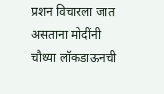प्रशन विचारला जात असताना मोदींनी चौथ्या लॉकडाऊनची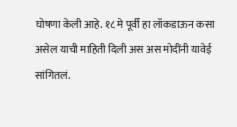घोषणा केली आहे. १८ मे पूर्वी हा लॉकडाऊन कसा असेल याची माहिती दिली अस अस मोदींनी यावेई सांगितलं.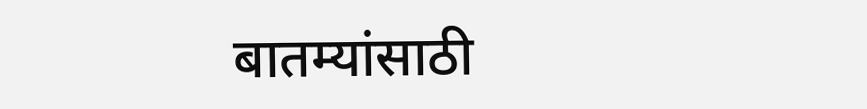बातम्यांसाठी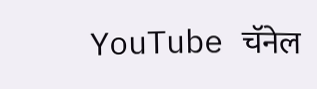YouTube चॅनेल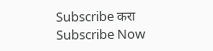Subscribe करा
Subscribe Now